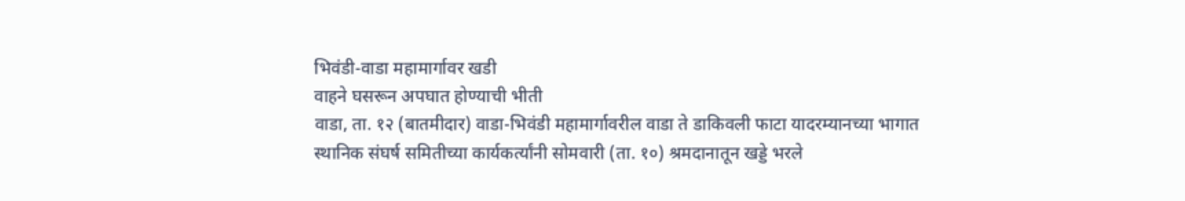भिवंडी-वाडा महामार्गावर खडी
वाहने घसरून अपघात होण्याची भीती
वाडा, ता. १२ (बातमीदार) वाडा-भिवंडी महामार्गावरील वाडा ते डाकिवली फाटा यादरम्यानच्या भागात स्थानिक संघर्ष समितीच्या कार्यकर्त्यांनी सोमवारी (ता. १०) श्रमदानातून खड्डे भरले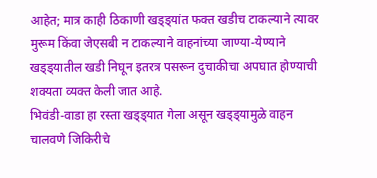आहेत; मात्र काही ठिकाणी खड्ड्यांत फक्त खडीच टाकल्याने त्यावर मुरूम किंवा जेएसबी न टाकल्याने वाहनांच्या जाण्या-येण्याने खड्ड्यातील खडी निघून इतरत्र पसरून दुचाकीचा अपघात होण्याची शक्यता व्यक्त केली जात आहे.
भिवंडी-वाडा हा रस्ता खड्ड्यात गेला असून खड्ड्यामुळे वाहन चालवणे जिकिरीचे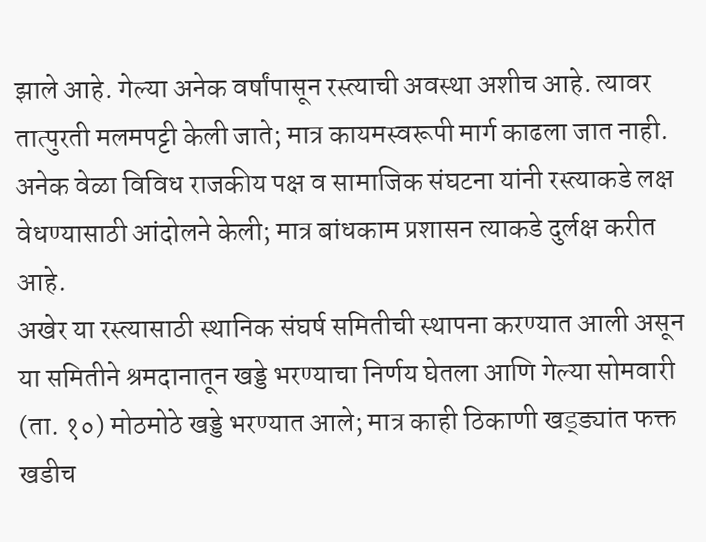झाले आहे. गेल्या अनेक वर्षांपासून रस्त्याची अवस्था अशीच आहे. त्यावर तात्पुरती मलमपट्टी केली जाते; मात्र कायमस्वरूपी मार्ग काढला जात नाही. अनेक वेळा विविध राजकीय पक्ष व सामाजिक संघटना यांनी रस्त्याकडे लक्ष वेधण्यासाठी आंदोलने केली; मात्र बांधकाम प्रशासन त्याकडे दुर्लक्ष करीत आहे.
अखेर या रस्त्यासाठी स्थानिक संघर्ष समितीची स्थापना करण्यात आली असून या समितीने श्रमदानातून खड्डे भरण्याचा निर्णय घेतला आणि गेल्या सोमवारी (ता. १०) मोठमोठे खड्डे भरण्यात आले; मात्र काही ठिकाणी खड्ड्यांत फक्त खडीच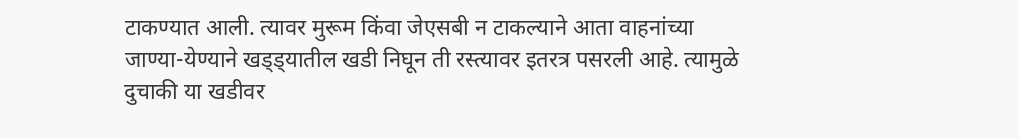टाकण्यात आली. त्यावर मुरूम किंवा जेएसबी न टाकल्याने आता वाहनांच्या जाण्या-येण्याने खड्ड्यातील खडी निघून ती रस्त्यावर इतरत्र पसरली आहे. त्यामुळे दुचाकी या खडीवर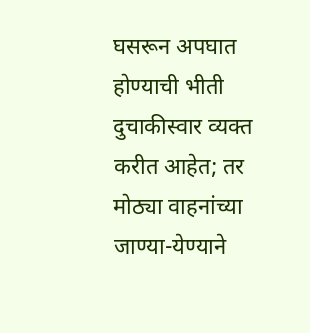घसरून अपघात होण्याची भीती दुचाकीस्वार व्यक्त करीत आहेत; तर मोठ्या वाहनांच्या जाण्या-येण्याने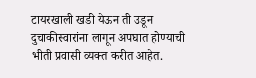टायरखाली खडी येऊन ती उडून दुचाकीस्वारांना लागून अपघात होण्याची भीती प्रवासी व्यक्त करीत आहेत.